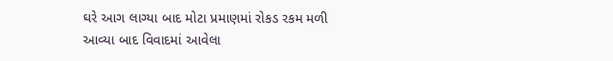ઘરે આગ લાગ્યા બાદ મોટા પ્રમાણમાં રોકડ રકમ મળી આવ્યા બાદ વિવાદમાં આવેલા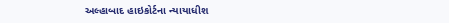અલ્હાબાદ હાઇકોર્ટના ન્યાયાધીશ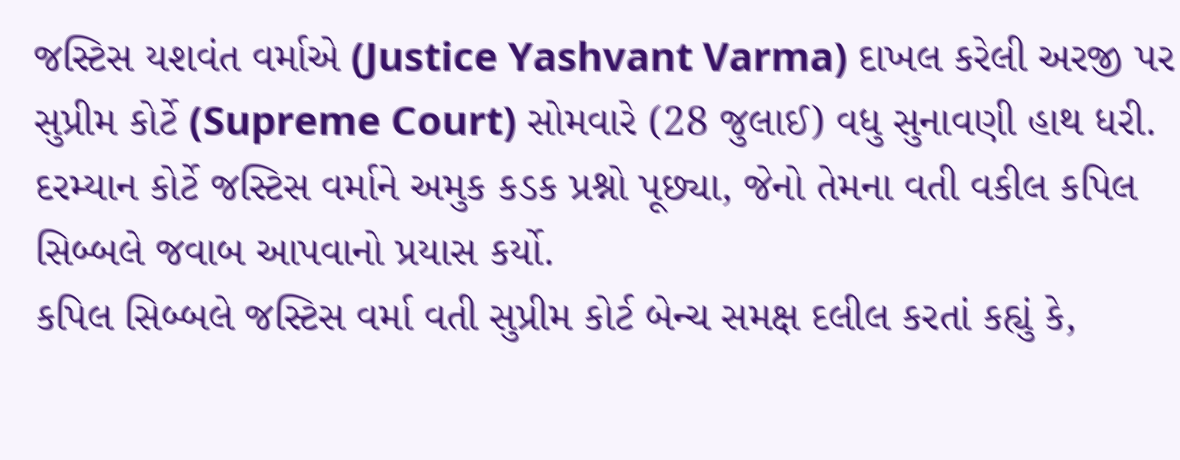જસ્ટિસ યશવંત વર્માએ (Justice Yashvant Varma) દાખલ કરેલી અરજી પર સુપ્રીમ કોર્ટે (Supreme Court) સોમવારે (28 જુલાઈ) વધુ સુનાવણી હાથ ધરી. દરમ્યાન કોર્ટે જસ્ટિસ વર્માને અમુક કડક પ્રશ્નો પૂછ્યા, જેનો તેમના વતી વકીલ કપિલ સિબ્બલે જવાબ આપવાનો પ્રયાસ કર્યો.
કપિલ સિબ્બલે જસ્ટિસ વર્મા વતી સુપ્રીમ કોર્ટ બેન્ચ સમક્ષ દલીલ કરતાં કહ્યું કે,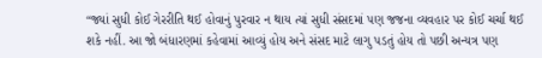“જ્યાં સુધી કોઈ ગેરરીતિ થઈ હોવાનું પુરવાર ન થાય ત્યાં સુધી સંસદમાં પણ જજના વ્યવહાર પર કોઈ ચર્ચા થઈ શકે નહીં. આ જો બંધારણમાં કહેવામાં આવ્યું હોય અને સંસદ માટે લાગુ પડતું હોય તો પછી અન્યત્ર પણ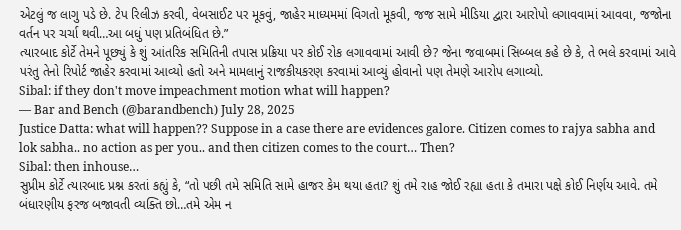એટલું જ લાગુ પડે છે. ટેપ રિલીઝ કરવી, વેબસાઈટ પર મૂકવું, જાહેર માધ્યમમાં વિગતો મૂકવી, જજ સામે મીડિયા દ્વારા આરોપો લગાવવામાં આવવા, જજોના વર્તન પર ચર્ચા થવી…આ બધું પણ પ્રતિબંધિત છે.”
ત્યારબાદ કોર્ટે તેમને પૂછ્યું કે શું આંતરિક સમિતિની તપાસ પ્રક્રિયા પર કોઈ રોક લગાવવામાં આવી છે? જેના જવાબમાં સિબ્બલ કહે છે કે, તે ભલે કરવામાં આવે પરંતુ તેનો રિપોર્ટ જાહેર કરવામાં આવ્યો હતો અને મામલાનું રાજકીયકરણ કરવામાં આવ્યું હોવાનો પણ તેમણે આરોપ લગાવ્યો.
Sibal: if they don't move impeachment motion what will happen?
— Bar and Bench (@barandbench) July 28, 2025
Justice Datta: what will happen?? Suppose in a case there are evidences galore. Citizen comes to rajya sabha and lok sabha.. no action as per you.. and then citizen comes to the court… Then?
Sibal: then inhouse…
સુપ્રીમ કોર્ટે ત્યારબાદ પ્રશ્ન કરતાં કહ્યું કે, “તો પછી તમે સમિતિ સામે હાજર કેમ થયા હતા? શું તમે રાહ જોઈ રહ્યા હતા કે તમારા પક્ષે કોઈ નિર્ણય આવે. તમે બંધારણીય ફરજ બજાવતી વ્યક્તિ છો…તમે એમ ન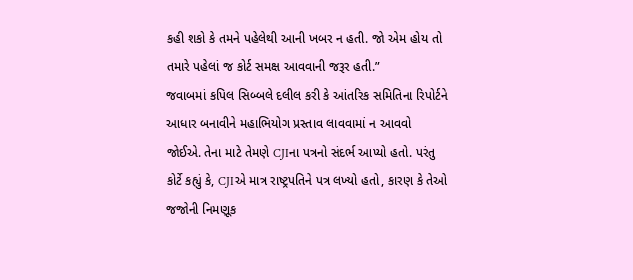કહી શકો કે તમને પહેલેથી આની ખબર ન હતી. જો એમ હોય તો તમારે પહેલાં જ કોર્ટ સમક્ષ આવવાની જરૂર હતી.”
જવાબમાં કપિલ સિબ્બલે દલીલ કરી કે આંતરિક સમિતિના રિપોર્ટને આધાર બનાવીને મહાભિયોગ પ્રસ્તાવ લાવવામાં ન આવવો જોઈએ. તેના માટે તેમણે CJIના પત્રનો સંદર્ભ આપ્યો હતો. પરંતુ કોર્ટે કહ્યું કે, CJIએ માત્ર રાષ્ટ્રપતિને પત્ર લખ્યો હતો, કારણ કે તેઓ જજોની નિમણૂક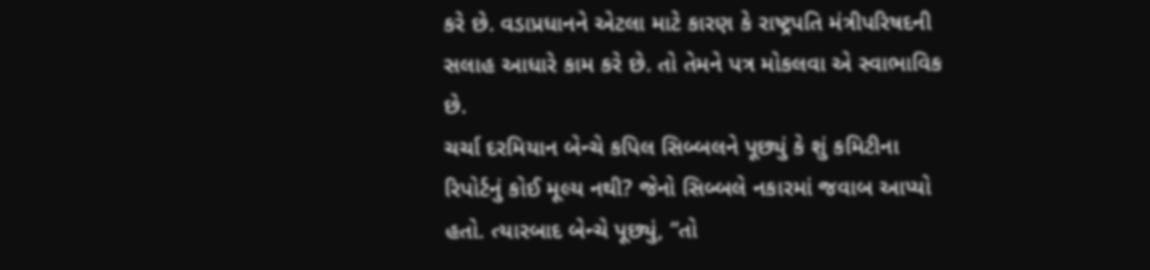કરે છે. વડાપ્રધાનને એટલા માટે કારણ કે રાષ્ટ્રપતિ મંત્રીપરિષદની સલાહ આધારે કામ કરે છે. તો તેમને પત્ર મોકલવા એ સ્વાભાવિક છે.
ચર્ચા દરમિયાન બેન્ચે કપિલ સિબ્બલને પૂછ્યું કે શું કમિટીના રિપોર્ટનું કોઈ મૂલ્ય નથી? જેનો સિબ્બલે નકારમાં જવાબ આપ્યો હતો. ત્યારબાદ બેન્ચે પૂછ્યું, “તો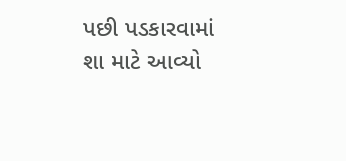પછી પડકારવામાં શા માટે આવ્યો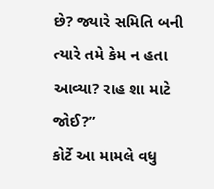છે? જ્યારે સમિતિ બની ત્યારે તમે કેમ ન હતા આવ્યા? રાહ શા માટે જોઈ?”
કોર્ટે આ મામલે વધુ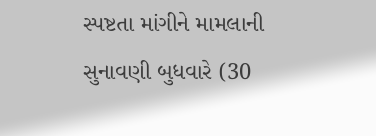સ્પષ્ટતા માંગીને મામલાની સુનાવણી બુધવારે (30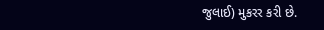જુલાઈ) મુકરર કરી છે.